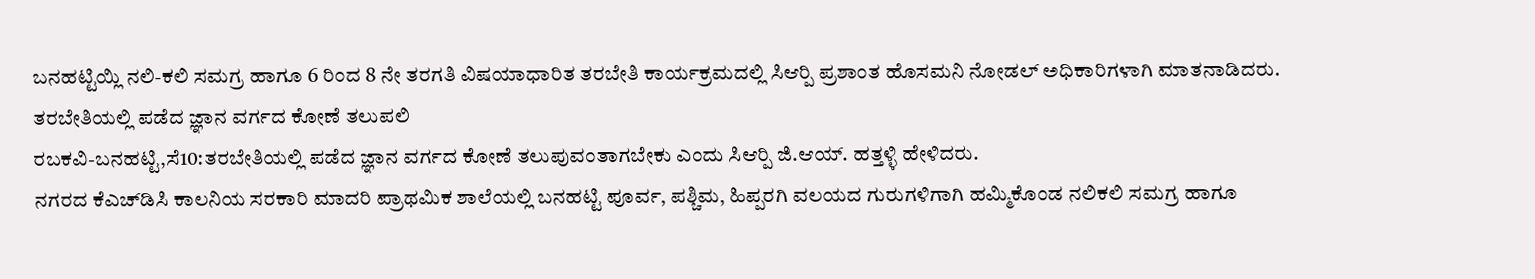ಬನಹಟ್ಟಿಯ್ಲಿ ನಲಿ-ಕಲಿ ಸಮಗ್ರ ಹಾಗೂ 6 ರಿಂದ 8 ನೇ ತರಗತಿ ವಿಷಯಾಧಾರಿತ ತರಬೇತಿ ಕಾರ್ಯಕ್ರಮದಲ್ಲಿ ಸಿಆರ್‍ಪಿ ಪ್ರಶಾಂತ ಹೊಸಮನಿ ನೋಡಲ್ ಅಧಿಕಾರಿಗಳಾಗಿ ಮಾತನಾಡಿದರು.
ತರಬೇತಿಯಲ್ಲಿ ಪಡೆದ ಜ್ಞಾನ ವರ್ಗದ ಕೋಣೆ ತಲುಪಲಿ
ರಬಕವಿ-ಬನಹಟ್ಟಿ,ಸೆ10:ತರಬೇತಿಯಲ್ಲಿ ಪಡೆದ ಜ್ಞಾನ ವರ್ಗದ ಕೋಣೆ ತಲುಪುವಂತಾಗಬೇಕು ಎಂದು ಸಿಆರ್‍ಪಿ ಜಿ.ಆಯ್. ಹತ್ತಳ್ಳಿ ಹೇಳಿದರು.
ನಗರದ ಕೆಎಚ್‍ಡಿಸಿ ಕಾಲನಿಯ ಸರಕಾರಿ ಮಾದರಿ ಪ್ರಾಥಮಿಕ ಶಾಲೆಯಲ್ಲಿ ಬನಹಟ್ಟಿ ಪೂರ್ವ, ಪಶ್ಚಿಮ, ಹಿಪ್ಪರಗಿ ವಲಯದ ಗುರುಗಳಿಗಾಗಿ ಹಮ್ಮಿಕೊಂಡ ನಲಿಕಲಿ ಸಮಗ್ರ ಹಾಗೂ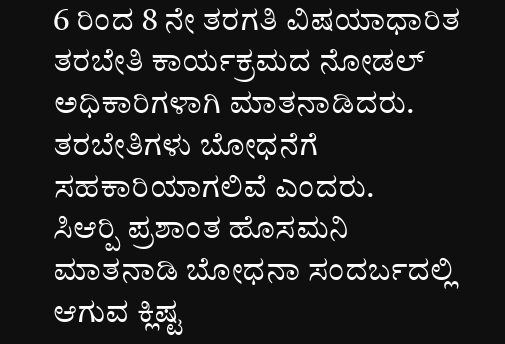6 ರಿಂದ 8 ನೇ ತರಗತಿ ವಿಷಯಾಧಾರಿತ ತರಬೇತಿ ಕಾರ್ಯಕ್ರಮದ ನೋಡಲ್ ಅಧಿಕಾರಿಗಳಾಗಿ ಮಾತನಾಡಿದರು. ತರಬೇತಿಗಳು ಬೋಧನೆಗೆ ಸಹಕಾರಿಯಾಗಲಿವೆ ಎಂದರು.
ಸಿಆರ್‍ಪಿ ಪ್ರಶಾಂತ ಹೊಸಮನಿ ಮಾತನಾಡಿ ಬೋಧನಾ ಸಂದರ್ಬದಲ್ಲಿ ಆಗುವ ಕ್ಲಿಷ್ಟ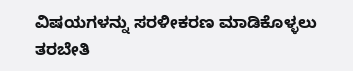ವಿಷಯಗಳನ್ನು ಸರಳೀಕರಣ ಮಾಡಿಕೊಳ್ಳಲು ತರಬೇತಿ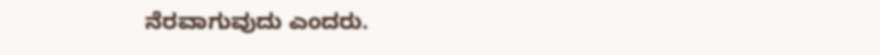ನೆರವಾಗುವುದು ಎಂದರು.